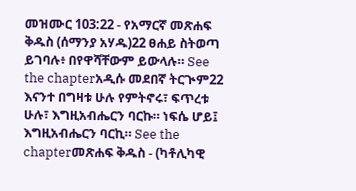መዝሙር 103:22 - የአማርኛ መጽሐፍ ቅዱስ (ሰማንያ አሃዱ)22 ፀሐይ ስትወጣ ይገባሉ፥ በየዋሻቸውም ይውላሉ። See the chapterአዲሱ መደበኛ ትርጒም22 እናንተ በግዛቱ ሁሉ የምትኖሩ፣ ፍጥረቱ ሁሉ፣ እግዚአብሔርን ባርኩ። ነፍሴ ሆይ፤ እግዚአብሔርን ባርኪ። See the chapterመጽሐፍ ቅዱስ - (ካቶሊካዊ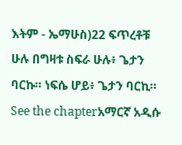እትም - ኤማሁስ)22 ፍጥረቶቹ ሁሉ በግዛቱ ስፍራ ሁሉ፥ ጌታን ባርኩ። ነፍሴ ሆይ፥ ጌታን ባርኪ። See the chapterአማርኛ አዲሱ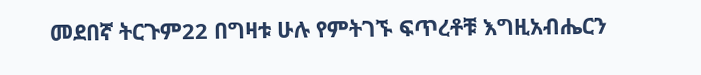መደበኛ ትርጉም22 በግዛቱ ሁሉ የምትገኙ ፍጥረቶቹ እግዚአብሔርን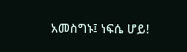አመስግኑ፤ ነፍሴ ሆይ!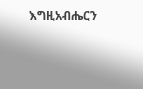እግዚአብሔርን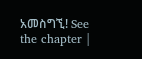አመስግኚ! See the chapter |